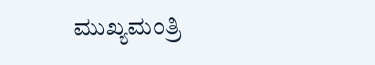ಮುಖ್ಯಮಂತ್ರಿ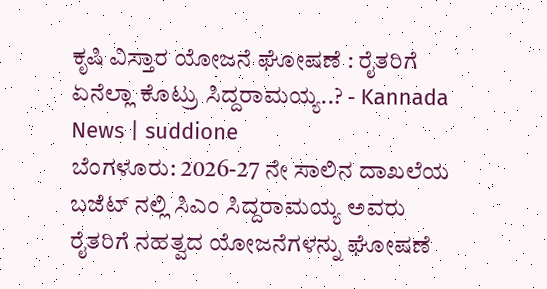ಕೃಷಿ ವಿಸ್ತಾರ ಯೋಜನೆ ಘೋಷಣೆ : ರೈತರಿಗೆ ಏನೆಲ್ಲಾ ಕೊಟ್ರು ಸಿದ್ದರಾಮಯ್ಯ..? - Kannada News | suddione
ಬೆಂಗಳೂರು: 2026-27 ನೇ ಸಾಲಿನ ದಾಖಲೆಯ ಬಜೆಟ್ ನಲ್ಲಿ ಸಿಎಂ ಸಿದ್ದರಾಮಯ್ಯ ಅವರು ರೈತರಿಗೆ ನಹತ್ವದ ಯೋಜನೆಗಳನ್ನು ಘೋಷಣೆ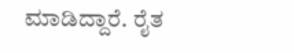ಮಾಡಿದ್ದಾರೆ. ರೈತ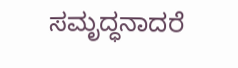ಸಮೃದ್ಧನಾದರೆ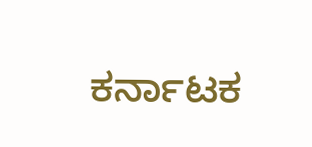ಕರ್ನಾಟಕ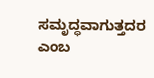ಸಮೃದ್ಧವಾಗುತ್ತದರ ಎಂಬ